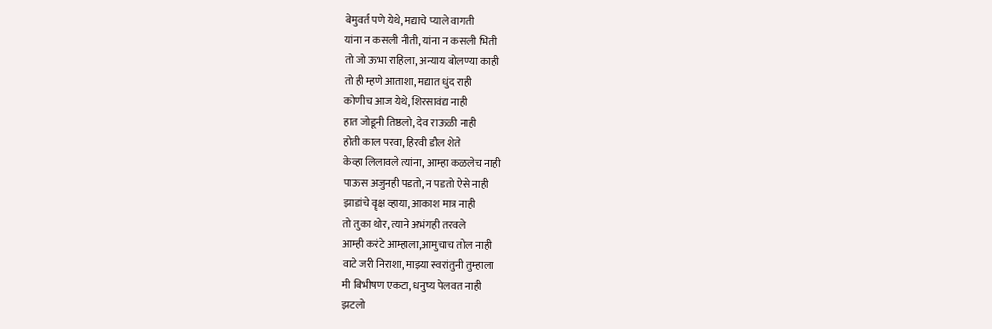बेमुवर्त पणे येथे, मद्याचे प्याले वागती
यांना न कसली नीती, यांना न कसली भिती
तो जो ऊभा राहिला, अन्याय बोलण्या काही
तो ही म्हणे आताशा, मद्यात धुंद राही
कोणीच आज येथे, शिरसावंद्य नाही
हात जोडूनी तिष्ठलो, देव राऊळी नाही
होती काल परवा, हिरवी डौल शेते
केव्हा लिलावले त्यांना, आम्हा कळलेच नाही
पाऊस अजुनही पडतो, न पडतो ऐसे नाही
झाडांचे वॄक्ष व्हाया, आकाश मात्र नाही
तो तुका थोर, त्याने अभंगही तरवले
आम्ही करंटे आम्हाला,आमुचाच तोल नाही
वाटे जरी निराशा, माझ्या स्वरांतुनी तुम्हाला
मी बिभीषण एकटा, धनुष्य पेलवत नाही
झटलो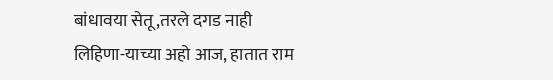बांधावया सेतू,तरले दगड नाही
लिहिणा-याच्या अहो आज, हातात राम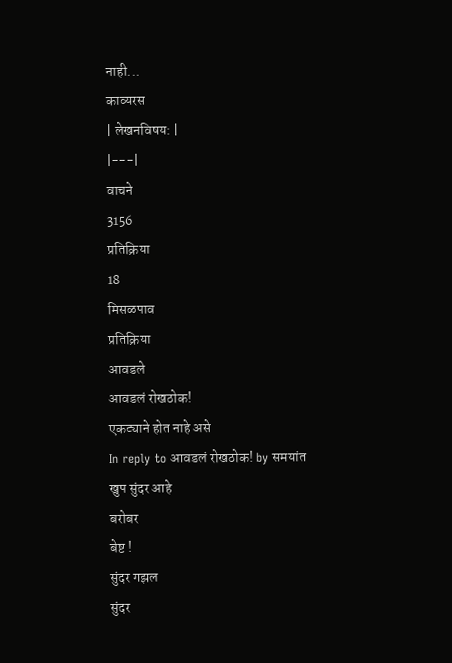नाही...
काव्यरस
| लेखनविषय: |
|---|
वाचने
3156
प्रतिक्रिया
18
मिसळपाव
प्रतिक्रिया
आवडले
आवडलं रोखठोक!
एकट्याने होत नाहे असे
In reply to आवडलं रोखठोक! by समयांत
खुप सुंदर आहे
बरोबर
बेष्ट !
सुंदर गझल
सुंदर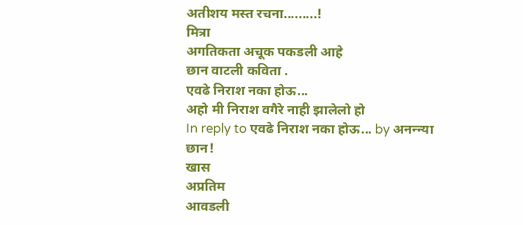अतीशय मस्त रचना.........!
मित्रा
अगतिकता अचूक पकडली आहे
छान वाटली कविता .
एवढे निराश नका होऊ...
अहो मी निराश वगैरे नाही झालेलो हो
In reply to एवढे निराश नका होऊ... by अनन्न्या
छान!
खास
अप्रतिम
आवडली